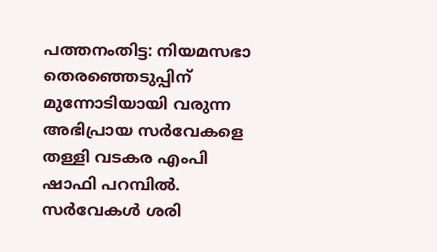പത്തനംതിട്ട: നിയമസഭാ തെരഞ്ഞെടുപ്പിന് മുന്നോടിയായി വരുന്ന അഭിപ്രായ സർവേകളെ തള്ളി വടകര എംപി ഷാഫി പറമ്പിൽ. സർവേകൾ ശരി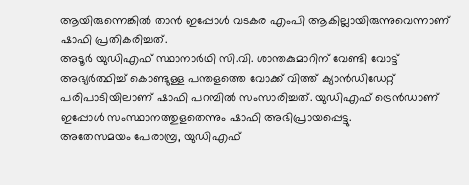ആയിരുന്നെങ്കിൽ താൻ ഇപ്പോൾ വടകര എംപി ആകില്ലായിരുന്നുവെന്നാണ് ഷാഫി പ്രതികരിച്ചത്.
അടൂർ യുഡിഎഫ് സ്ഥാനാർഥി സി.വി. ശാന്തകുമാറിന് വേണ്ടി വോട്ട് അഭ്യർത്ഥിച്ച് കൊണ്ടുള്ള പന്തളത്തെ വോക്ക് വിത്ത് ക്യാൻഡിഡേറ്റ് പരിപാടിയിലാണ് ഷാഫി പറമ്പിൽ സംസാരിച്ചത്. യുഡിഎഫ് ട്രെൻഡാണ് ഇപ്പോൾ സംസ്ഥാനത്തുളതെന്നും ഷാഫി അഭിപ്രായപ്പെട്ടു.
അതേസമയം പേരാമ്പ്ര, യുഡിഎഫ്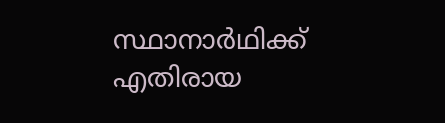സ്ഥാനാർഥിക്ക് എതിരായ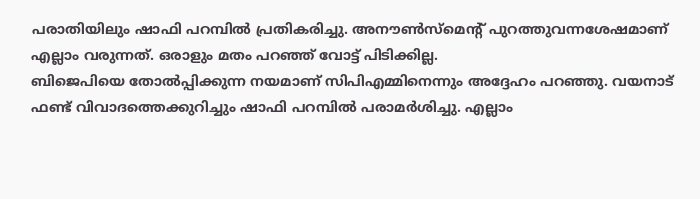പരാതിയിലും ഷാഫി പറമ്പിൽ പ്രതികരിച്ചു. അനൗൺസ്മെന്റ് പുറത്തുവന്നശേഷമാണ് എല്ലാം വരുന്നത്. ഒരാളും മതം പറഞ്ഞ് വോട്ട് പിടിക്കില്ല.
ബിജെപിയെ തോൽപ്പിക്കുന്ന നയമാണ് സിപിഎമ്മിനെന്നും അദ്ദേഹം പറഞ്ഞു. വയനാട് ഫണ്ട് വിവാദത്തെക്കുറിച്ചും ഷാഫി പറമ്പിൽ പരാമർശിച്ചു. എല്ലാം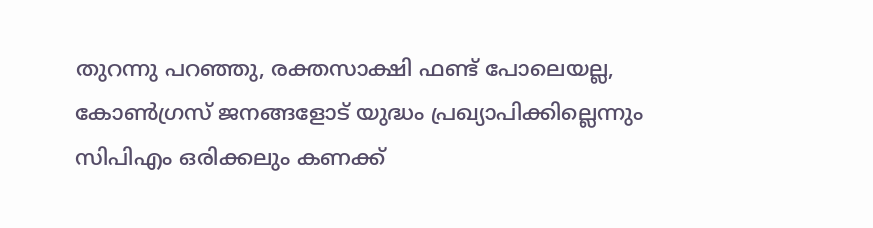തുറന്നു പറഞ്ഞു, രക്തസാക്ഷി ഫണ്ട് പോലെയല്ല, കോൺഗ്രസ് ജനങ്ങളോട് യുദ്ധം പ്രഖ്യാപിക്കില്ലെന്നും സിപിഎം ഒരിക്കലും കണക്ക്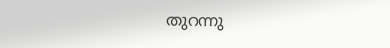തുറന്നു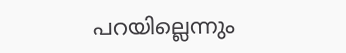പറയില്ലെന്നും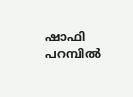ഷാഫി പറമ്പിൽ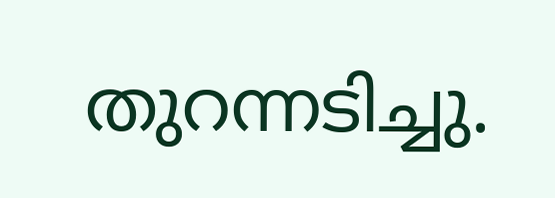തുറന്നടിച്ചു.